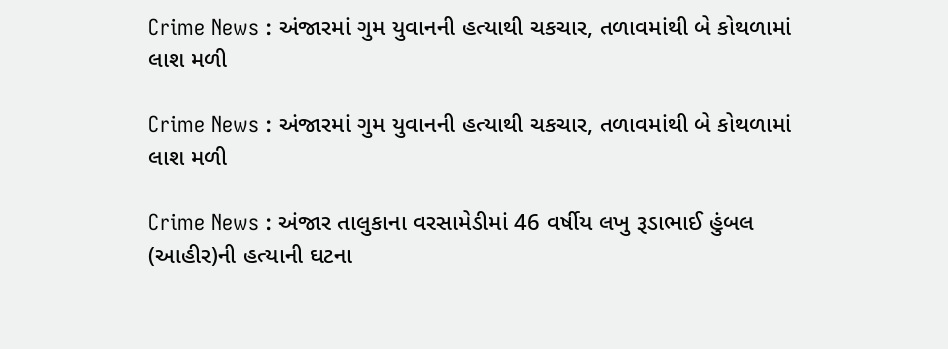Crime News : અંજારમાં ગુમ યુવાનની હત્યાથી ચકચાર, તળાવમાંથી બે કોથળામાં લાશ મળી

Crime News : અંજારમાં ગુમ યુવાનની હત્યાથી ચકચાર, તળાવમાંથી બે કોથળામાં લાશ મળી

Crime News : અંજાર તાલુકાના વરસામેડીમાં 46 વર્ષીય લખુ રૂડાભાઈ હુંબલ (આહીર)ની હત્યાની ઘટના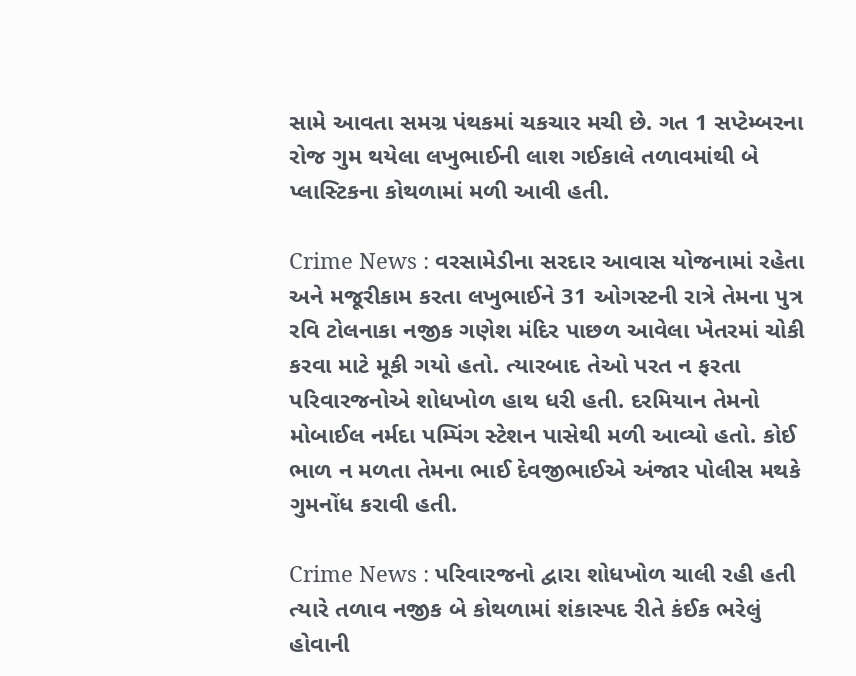સામે આવતા સમગ્ર પંથકમાં ચકચાર મચી છે. ગત 1 સપ્ટેમ્બરના રોજ ગુમ થયેલા લખુભાઈની લાશ ગઈકાલે તળાવમાંથી બે પ્લાસ્ટિકના કોથળામાં મળી આવી હતી.

Crime News : વરસામેડીના સરદાર આવાસ યોજનામાં રહેતા અને મજૂરીકામ કરતા લખુભાઈને 31 ઓગસ્ટની રાત્રે તેમના પુત્ર રવિ ટોલનાકા નજીક ગણેશ મંદિર પાછળ આવેલા ખેતરમાં ચોકી કરવા માટે મૂકી ગયો હતો. ત્યારબાદ તેઓ પરત ન ફરતા પરિવારજનોએ શોધખોળ હાથ ધરી હતી. દરમિયાન તેમનો મોબાઈલ નર્મદા પમ્પિંગ સ્ટેશન પાસેથી મળી આવ્યો હતો. કોઈ ભાળ ન મળતા તેમના ભાઈ દેવજીભાઈએ અંજાર પોલીસ મથકે ગુમનોંધ કરાવી હતી.

Crime News : પરિવારજનો દ્વારા શોધખોળ ચાલી રહી હતી ત્યારે તળાવ નજીક બે કોથળામાં શંકાસ્પદ રીતે કંઈક ભરેલું હોવાની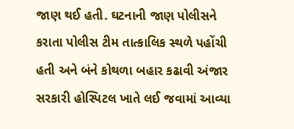જાણ થઈ હતી. ઘટનાની જાણ પોલીસને કરાતા પોલીસ ટીમ તાત્કાલિક સ્થળે પહોંચી હતી અને બંને કોથળા બહાર કઢાવી અંજાર સરકારી હોસ્પિટલ ખાતે લઈ જવામાં આવ્યા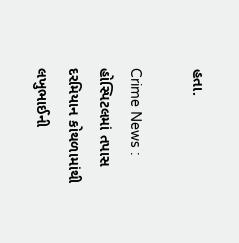હતા.

Crime News : હોસ્પિટલમાં તપાસ દરમિયાન કોથળામાંથી લખુભાઈની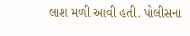લાશ મળી આવી હતી. પોલીસના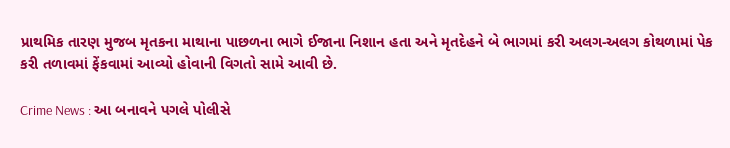પ્રાથમિક તારણ મુજબ મૃતકના માથાના પાછળના ભાગે ઈજાના નિશાન હતા અને મૃતદેહને બે ભાગમાં કરી અલગ-અલગ કોથળામાં પેક કરી તળાવમાં ફેંકવામાં આવ્યો હોવાની વિગતો સામે આવી છે.

Crime News : આ બનાવને પગલે પોલીસે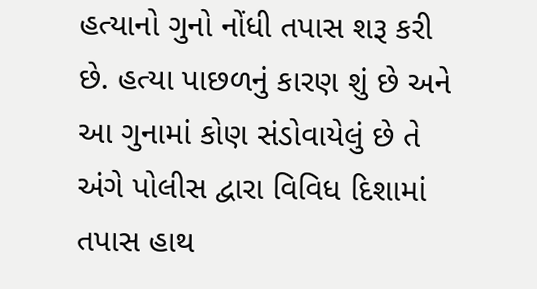હત્યાનો ગુનો નોંધી તપાસ શરૂ કરી છે. હત્યા પાછળનું કારણ શું છે અને આ ગુનામાં કોણ સંડોવાયેલું છે તે અંગે પોલીસ દ્વારા વિવિધ દિશામાં તપાસ હાથ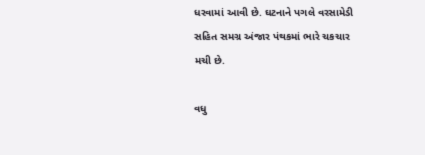ધરવામાં આવી છે. ઘટનાને પગલે વરસામેડી સહિત સમગ્ર અંજાર પંથકમાં ભારે ચકચાર મચી છે.

વધુ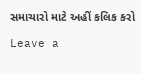સમાચારો માટે અહીં કલિક કરો

Leave a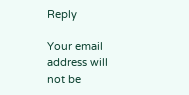Reply

Your email address will not be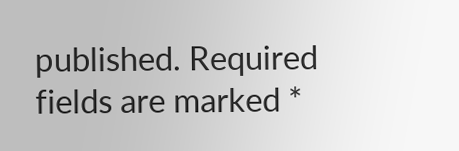published. Required fields are marked *